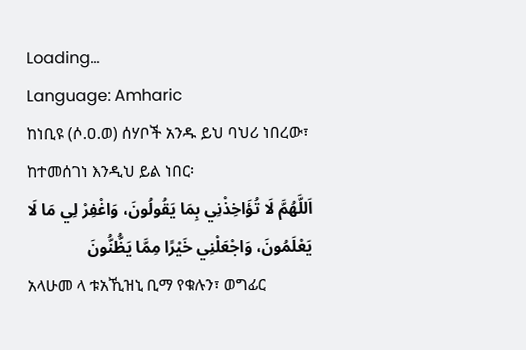Loading...
Language: Amharic
ከነቢዩ (ሶ.ዐ.ወ) ሰሃቦች አንዱ ይህ ባህሪ ነበረው፣ ከተመሰገነ እንዲህ ይል ነበር፡
اَللَّهُمَّ لَا تُؤَاخِذْنِي بِمَا يَقُولُونَ، وَاغْفِرْ لِي مَا لَا يَعْلَمُونَ، وَاجْعَلْنِي خَيْرًا مِمَّا يَظُّنُّونَ
አላሁመ ላ ቱአኺዝኒ ቢማ የቁሉን፣ ወግፊር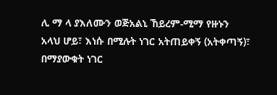ሊ ማ ላ ያእለሙን ወጅአልኒ ኸይረም-ሚማ የዙኑን
አላህ ሆይ፣ እነሱ በሚሉት ነገር አትጠይቀኝ (አትቀጣኝ)፣ በማያውቁት ነገር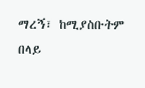ማረኝ፣ ከሚያስቡትም በላይ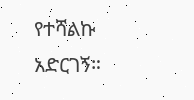የተሻልኩ አድርገኝ።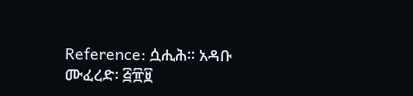Reference: ሷሒሕ። አዳቡ ሙፈረድ፡ ፭፹፱